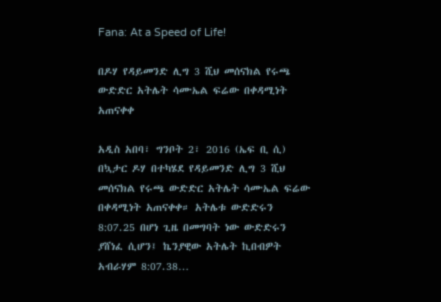Fana: At a Speed of Life!

በዶሃ የዳይመንድ ሊግ 3 ሺህ መሰናክል የሩጫ ውድድር አትሌት ሳሙኤል ፍሬው በቀዳሚነት አጠናቀቀ

አዲስ አበባ፣ ግንቦት 2፣ 2016 (ኤፍ ቢ ሲ) በኳታር ዶሃ በተካሄደ የዳይመንድ ሊግ 3 ሺህ መሰናክል የሩጫ ውድድር አትሌት ሳሙኤል ፍሬው በቀዳሚነት አጠናቀቀ። አትሌቱ ውድድሩን 8:07.25 በሆነ ጊዜ በመግባት ነው ውድድሩን ያሸነፈ ሲሆን፤ ኬንያዊው አትሌት ኪበብዎት አብራሃም 8:07.38…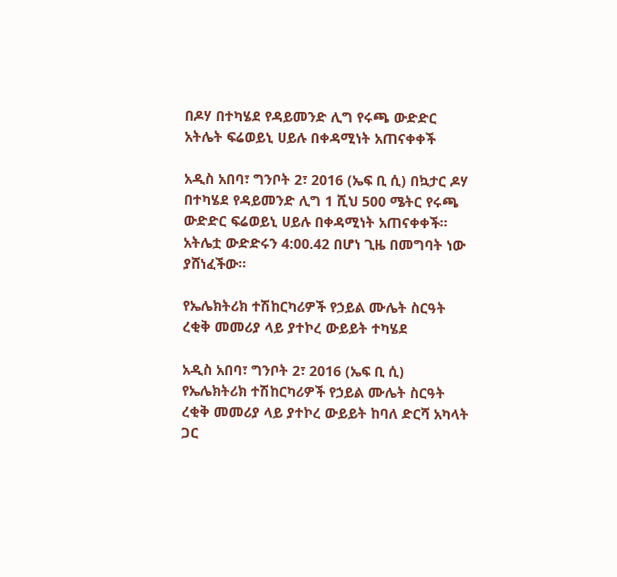በዶሃ በተካሄደ የዳይመንድ ሊግ የሩጫ ውድድር አትሌት ፍሬወይኒ ሀይሉ በቀዳሚነት አጠናቀቀች

አዲስ አበባ፣ ግንቦት 2፣ 2016 (ኤፍ ቢ ሲ) በኳታር ዶሃ በተካሄደ የዳይመንድ ሊግ 1 ሺህ 500 ሜትር የሩጫ ውድድር ፍሬወይኒ ሀይሉ በቀዳሚነት አጠናቀቀች፡፡ አትሌቷ ውድድሩን 4:00.42 በሆነ ጊዜ በመግባት ነው  ያሸነፈችው።

የኤሌክትሪክ ተሽከርካሪዎች የኃይል ሙሌት ስርዓት ረቂቅ መመሪያ ላይ ያተኮረ ውይይት ተካሄደ

አዲስ አበባ፣ ግንቦት 2፣ 2016 (ኤፍ ቢ ሲ) የኤሌክትሪክ ተሽከርካሪዎች የኃይል ሙሌት ስርዓት ረቂቅ መመሪያ ላይ ያተኮረ ውይይት ከባለ ድርሻ አካላት ጋር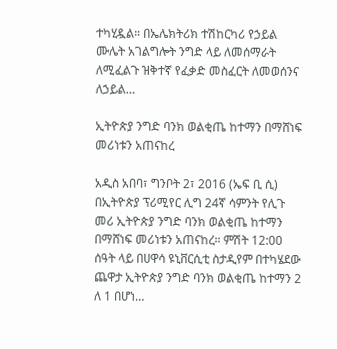ተካሂዷል። በኤሌክትሪክ ተሽከርካሪ የኃይል ሙሌት አገልግሎት ንግድ ላይ ለመሰማራት ለሚፈልጉ ዝቅተኛ የፈቃድ መስፈርት ለመወሰንና ለኃይል…

ኢትዮጵያ ንግድ ባንክ ወልቂጤ ከተማን በማሸነፍ መሪነቱን አጠናከረ

አዲስ አበባ፣ ግንቦት 2፣ 2016 (ኤፍ ቢ ሲ) በኢትዮጵያ ፕሪሚየር ሊግ 24ኛ ሳምንት የሊጉ መሪ ኢትዮጵያ ንግድ ባንክ ወልቂጤ ከተማን በማሸነፍ መሪነቱን አጠናከረ። ምሽት 12:00 ሰዓት ላይ በሀዋሳ ዩኒቨርሲቲ ስታዲየም በተካሄደው ጨዋታ ኢትዮጵያ ንግድ ባንክ ወልቂጤ ከተማን 2 ለ 1 በሆነ…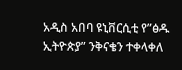አዲስ አበባ ዩኒቨርሲቲ የ”ፅዱ ኢትዮጵያ” ንቅናቄን ተቀላቀለ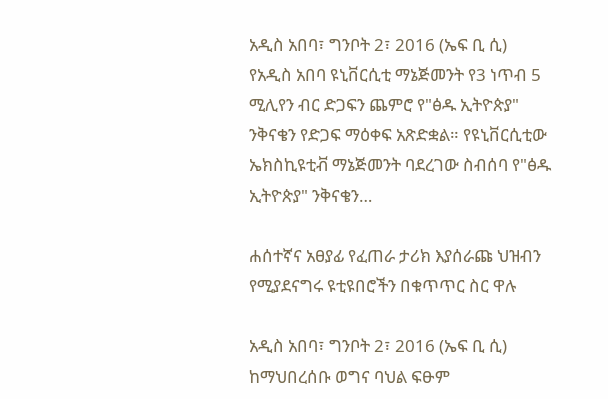አዲስ አበባ፣ ግንቦት 2፣ 2016 (ኤፍ ቢ ሲ) የአዲስ አበባ ዩኒቨርሲቲ ማኔጅመንት የ3 ነጥብ 5 ሚሊየን ብር ድጋፍን ጨምሮ የ"ፅዱ ኢትዮጵያ" ንቅናቄን የድጋፍ ማዕቀፍ አጽድቋል። የዩኒቨርሲቲው ኤክስኪዩቲቭ ማኔጅመንት ባደረገው ስብሰባ የ"ፅዱ ኢትዮጵያ" ንቅናቄን…

ሐሰተኛና አፀያፊ የፈጠራ ታሪክ እያሰራጩ ህዝብን የሚያደናግሩ ዩቲዩበሮችን በቁጥጥር ስር ዋሉ

አዲስ አበባ፣ ግንቦት 2፣ 2016 (ኤፍ ቢ ሲ) ከማህበረሰቡ ወግና ባህል ፍፁም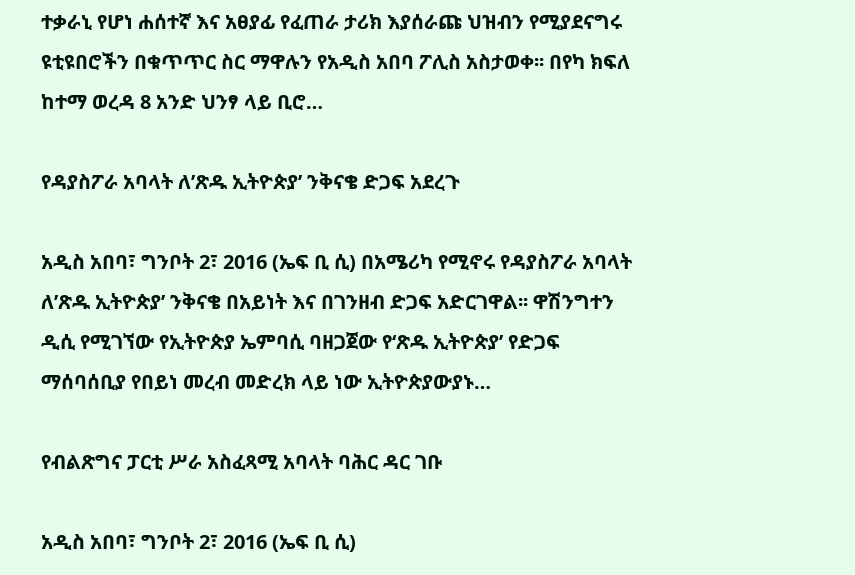ተቃራኒ የሆነ ሐሰተኛ እና አፀያፊ የፈጠራ ታሪክ እያሰራጩ ህዝብን የሚያደናግሩ ዩቲዩበሮችን በቁጥጥር ስር ማዋሉን የአዲስ አበባ ፖሊስ አስታወቀ፡፡ በየካ ክፍለ ከተማ ወረዳ 8 አንድ ህንፃ ላይ ቢሮ…

የዳያስፖራ አባላት ለ’ጽዱ ኢትዮጵያ’ ንቅናቄ ድጋፍ አደረጉ

አዲስ አበባ፣ ግንቦት 2፣ 2016 (ኤፍ ቢ ሲ) በአሜሪካ የሚኖሩ የዳያስፖራ አባላት ለ’ጽዱ ኢትዮጵያ’ ንቅናቄ በአይነት እና በገንዘብ ድጋፍ አድርገዋል፡፡ ዋሽንግተን ዲሲ የሚገኘው የኢትዮጵያ ኤምባሲ ባዘጋጀው የ‘ጽዱ ኢትዮጵያ’ የድጋፍ ማሰባሰቢያ የበይነ መረብ መድረክ ላይ ነው ኢትዮጵያውያኑ…

የብልጽግና ፓርቲ ሥራ አስፈጻሚ አባላት ባሕር ዳር ገቡ

አዲስ አበባ፣ ግንቦት 2፣ 2016 (ኤፍ ቢ ሲ)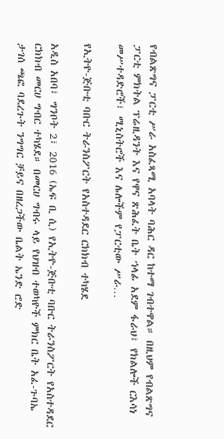የብልጽግና ፓርቲ ሥራ አስፈጻሚ አባላት ባሕር ዳር ከተማ ገብተዋል። በዚህም የብልጽግና ፓርቲ ምክትል ፕሬዚዳንት እና የዋና ጽሕፈት ቤት ኀላፊ አደም ፋራህ፣ የክልሎች ርእሳነ መሥተዳድሮች፣ ሚኒስትሮች እና ሌሎችም የፓርቲው ሥራ…

የኢትዮ-ጅቡቲ ባቡር ትራንስፖርት የአስተዳደር ርክክብ ተካሄደ

አዲስ አበባ፣ ግንቦት 2፣ 2016 (ኤፍ ቢ ሲ) የኢትዮ-ጅቡቲ ባቡር ትራንስፖርት የአስተዳደር ርክክብ መርሀ ግብር ተካሄደ። በመርሀ ግብሩ ላይ የህዝብ ተወካዮች ምክር ቤት አፈ-ጉባኤ ታገሰ ጫፎ ባደረጉት ንግግር ቻይና በዘረጋችው ቤልት ኤንድ ሮድ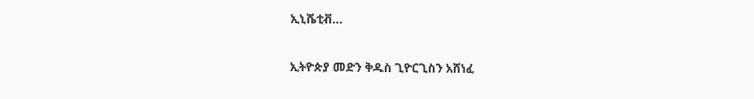ኢኒሼቲቭ…

ኢትዮጵያ መድን ቅዱስ ጊዮርጊስን አሸነፈ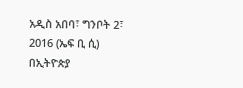አዲስ አበባ፣ ግንቦት 2፣ 2016 (ኤፍ ቢ ሲ) በኢትዮጵያ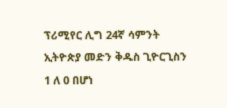ፕሪሚየር ሊግ 24ኛ ሳምንት ኢትዮጵያ መድን ቅዱስ ጊዮርጊስን 1 ለ 0 በሆነ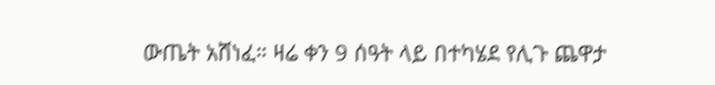ውጤት አሸነፈ። ዛሬ ቀን 9 ሰዓት ላይ በተካሄደ የሊጉ ጨዋታ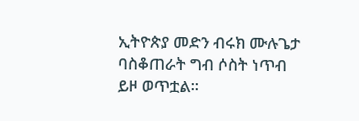ኢትዮጵያ መድን ብሩክ ሙሉጌታ ባስቆጠራት ግብ ሶስት ነጥብ ይዞ ወጥቷል።